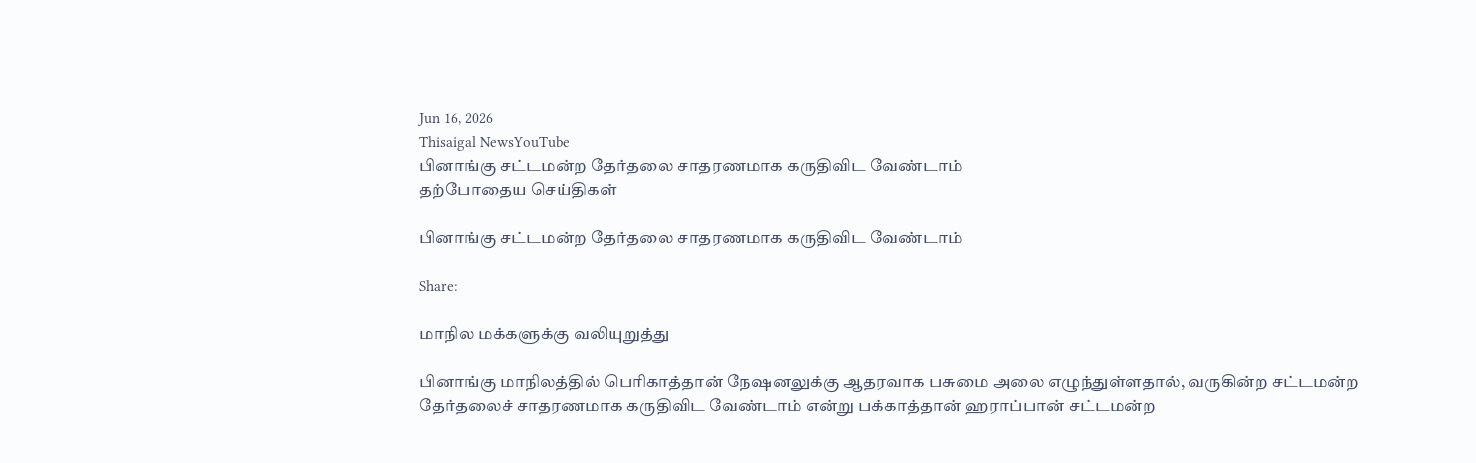Jun 16, 2026
Thisaigal NewsYouTube
பினாங்கு சட்டமன்ற தேர்தலை சாதரணமாக கருதிவிட வேண்டாம்
தற்போதைய செய்திகள்

பினாங்கு சட்டமன்ற தேர்தலை சாதரணமாக கருதிவிட வேண்டாம்

Share:

மாநில மக்களுக்கு வலியுறுத்து

பினாங்கு மாநிலத்தில் பெரிகாத்தான் நேஷனலுக்கு ஆதரவாக பசுமை அலை எழுந்துள்ளதால், வருகின்ற சட்டமன்ற தேர்தலைச் சாதரணமாக கருதிவிட வேண்டாம் என்று பக்காத்தான் ஹராப்பான் சட்டமன்ற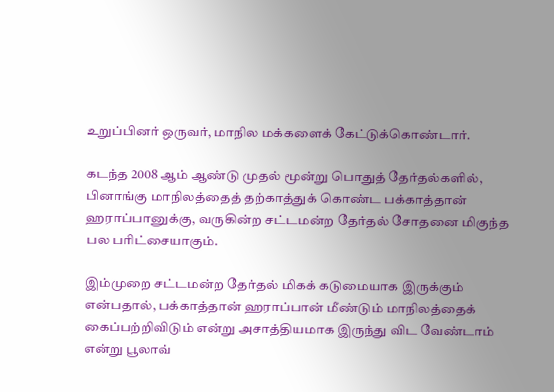உறுப்பினர் ஒருவர், மாநில மக்களைக் கேட்டுக்கொண்டார்.

கடந்த 2008 ஆம் ஆண்டு முதல் மூன்று பொதுத் தேர்தல்களில், பினாங்கு மாநிலத்தைத் தற்காத்துக் கொண்ட பக்காத்தான் ஹராப்பானுக்கு, வருகின்ற சட்டமன்ற தேர்தல் சோதனை மிகுந்த பல பரிட்சையாகும்.

இம்முறை சட்டமன்ற தேர்தல் மிகக் கடுமையாக இருக்கும் என்பதால், பக்காத்தான் ஹராப்பான் மீண்டும் மாநிலத்தைக் கைப்பற்றிவிடும் என்று அசாத்தியமாக இருந்து விட வேண்டாம் என்று பூலாவ்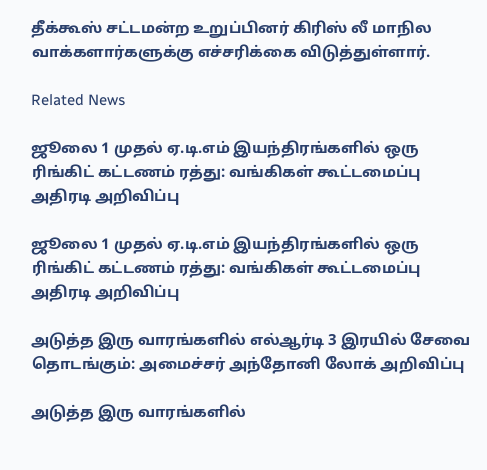தீக்கூஸ் சட்டமன்ற உறுப்பினர் கிரிஸ் லீ மாநில வாக்களார்களுக்கு எச்சரிக்கை விடுத்துள்ளார்.

Related News

ஜூலை 1 முதல் ஏ.டி.எம் இயந்திரங்களில் ஒரு ரிங்கிட் கட்டணம் ரத்து: வங்கிகள் கூட்டமைப்பு அதிரடி அறிவிப்பு

ஜூலை 1 முதல் ஏ.டி.எம் இயந்திரங்களில் ஒரு ரிங்கிட் கட்டணம் ரத்து: வங்கிகள் கூட்டமைப்பு அதிரடி அறிவிப்பு

அடுத்த இரு வாரங்களில் எல்ஆர்டி 3 இரயில் சேவை தொடங்கும்: அமைச்சர் அந்தோனி லோக் அறிவிப்பு

அடுத்த இரு வாரங்களில்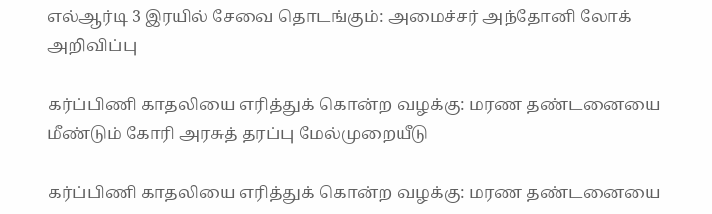எல்ஆர்டி 3 இரயில் சேவை தொடங்கும்: அமைச்சர் அந்தோனி லோக் அறிவிப்பு

கர்ப்பிணி காதலியை எரித்துக் கொன்ற வழக்கு: மரண தண்டனையை மீண்டும் கோரி அரசுத் தரப்பு மேல்முறையீடு

கர்ப்பிணி காதலியை எரித்துக் கொன்ற வழக்கு: மரண தண்டனையை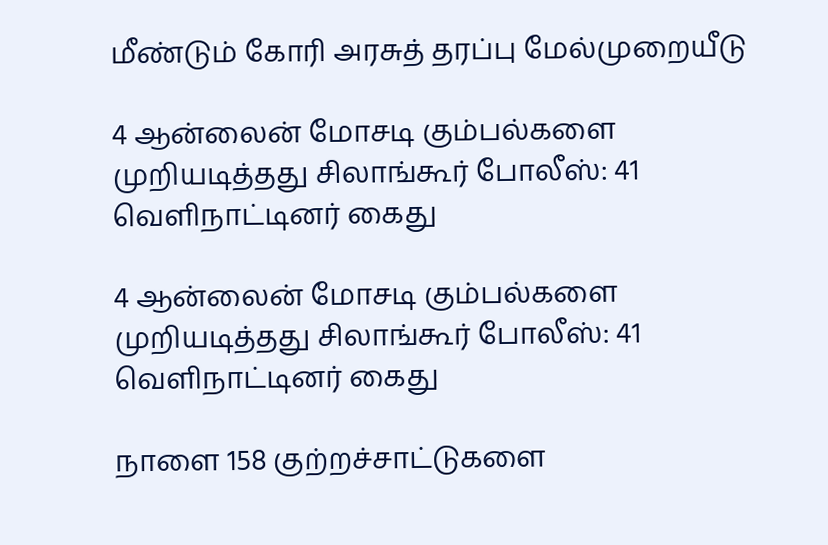மீண்டும் கோரி அரசுத் தரப்பு மேல்முறையீடு

4 ஆன்லைன் மோசடி கும்பல்களை முறியடித்தது சிலாங்கூர் போலீஸ்: 41 வெளிநாட்டினர் கைது

4 ஆன்லைன் மோசடி கும்பல்களை முறியடித்தது சிலாங்கூர் போலீஸ்: 41 வெளிநாட்டினர் கைது

நாளை 158 குற்றச்சாட்டுகளை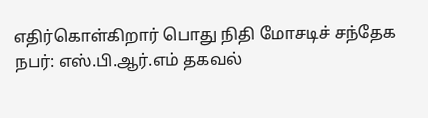எதிர்கொள்கிறார் பொது நிதி மோசடிச் சந்தேக நபர்: எஸ்.பி.ஆர்.எம் தகவல்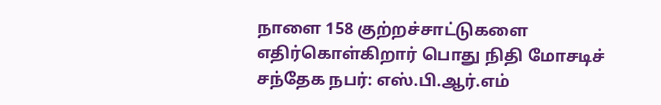நாளை 158 குற்றச்சாட்டுகளை எதிர்கொள்கிறார் பொது நிதி மோசடிச் சந்தேக நபர்: எஸ்.பி.ஆர்.எம்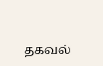தகவல்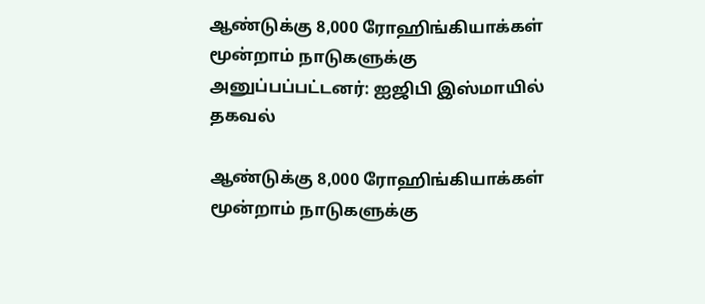ஆண்டுக்கு 8,000 ரோஹிங்கியாக்கள் மூன்றாம் நாடுகளுக்கு அனுப்பப்பட்டனர்: ஐஜிபி இஸ்மாயில் தகவல்

ஆண்டுக்கு 8,000 ரோஹிங்கியாக்கள் மூன்றாம் நாடுகளுக்கு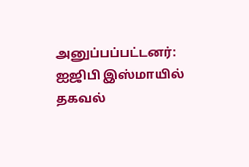அனுப்பப்பட்டனர்: ஐஜிபி இஸ்மாயில் தகவல்